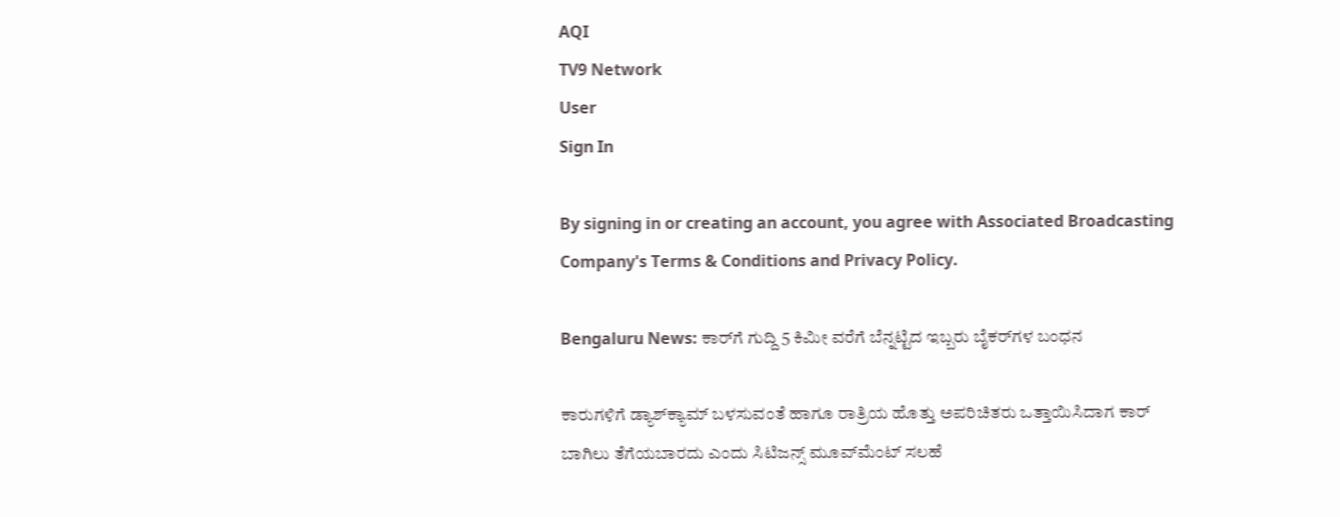AQI
TV9 Network
User
Sign In

By signing in or creating an account, you agree with Associated Broadcasting Company's Terms & Conditions and Privacy Policy.

Bengaluru News: ಕಾರ್‌ಗೆ ಗುದ್ದಿ 5 ಕಿಮೀ ವರೆಗೆ ಬೆನ್ನಟ್ಟಿದ ಇಬ್ಬರು ಬೈಕರ್‌ಗಳ ಬಂಧನ

ಕಾರುಗಳಿಗೆ ಡ್ಯಾಶ್‌ಕ್ಯಾಮ್‌ ಬಳಸುವಂತೆ ಹಾಗೂ ರಾತ್ರಿಯ ಹೊತ್ತು ಅಪರಿಚಿತರು ಒತ್ತಾಯಿಸಿದಾಗ ಕಾರ್ ಬಾಗಿಲು ತೆಗೆಯಬಾರದು ಎಂದು ಸಿಟಿಜನ್ಸ್ ಮೂವ್‌ಮೆಂಟ್ ಸಲಹೆ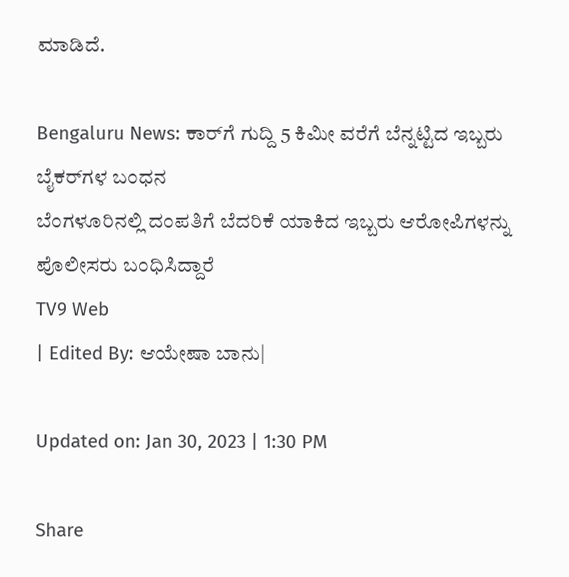ಮಾಡಿದೆ.

Bengaluru News: ಕಾರ್‌ಗೆ ಗುದ್ದಿ 5 ಕಿಮೀ ವರೆಗೆ ಬೆನ್ನಟ್ಟಿದ ಇಬ್ಬರು ಬೈಕರ್‌ಗಳ ಬಂಧನ
ಬೆಂಗಳೂರಿನಲ್ಲಿ ದಂಪತಿಗೆ ಬೆದರಿಕೆ ಯಾಕಿದ ಇಬ್ಬರು ಆರೋಪಿಗಳನ್ನು ಪೊಲೀಸರು ಬಂಧಿಸಿದ್ದಾರೆ
TV9 Web
| Edited By: ಆಯೇಷಾ ಬಾನು|

Updated on: Jan 30, 2023 | 1:30 PM

Share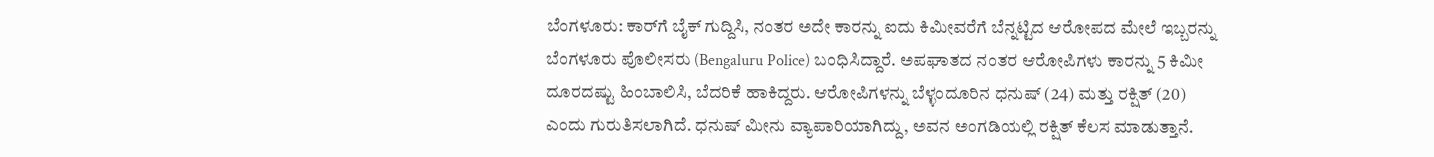ಬೆಂಗಳೂರು: ಕಾರ್‌ಗೆ ಬೈಕ್ ಗುದ್ದಿಸಿ, ನಂತರ ಅದೇ ಕಾರನ್ನು ಐದು ಕಿಮೀವರೆಗೆ ಬೆನ್ನಟ್ಟಿದ ಆರೋಪದ ಮೇಲೆ ಇಬ್ಬರನ್ನು ಬೆಂಗಳೂರು ಪೊಲೀಸರು (Bengaluru Police) ಬಂಧಿಸಿದ್ದಾರೆ. ಅಪಘಾತದ ನಂತರ ಆರೋಪಿಗಳು ಕಾರನ್ನು 5 ಕಿಮೀ ದೂರದಷ್ಟು ಹಿಂಬಾಲಿಸಿ, ಬೆದರಿಕೆ ಹಾಕಿದ್ದರು. ಆರೋಪಿಗಳನ್ನು ಬೆಳ್ಳಂದೂರಿನ ಧನುಷ್ (24) ಮತ್ತು ರಕ್ಷಿತ್ (20) ಎಂದು ಗುರುತಿಸಲಾಗಿದೆ. ಧನುಷ್ ಮೀನು ವ್ಯಾಪಾರಿಯಾಗಿದ್ದು, ಅವನ ಅಂಗಡಿಯಲ್ಲಿ ರಕ್ಷಿತ್ ಕೆಲಸ ಮಾಡುತ್ತಾನೆ.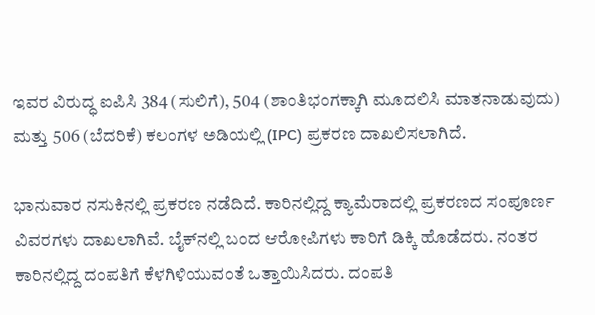ಇವರ ವಿರುದ್ಧ ಐಪಿಸಿ 384 (ಸುಲಿಗೆ), 504 (ಶಾಂತಿಭಂಗಕ್ಕಾಗಿ ಮೂದಲಿಸಿ ಮಾತನಾಡುವುದು) ಮತ್ತು 506 (ಬೆದರಿಕೆ) ಕಲಂಗಳ ಅಡಿಯಲ್ಲಿ (IPC) ಪ್ರಕರಣ ದಾಖಲಿಸಲಾಗಿದೆ.

ಭಾನುವಾರ ನಸುಕಿನಲ್ಲಿ ಪ್ರಕರಣ ನಡೆದಿದೆ. ಕಾರಿನಲ್ಲಿದ್ದ ಕ್ಯಾಮೆರಾದಲ್ಲಿ ಪ್ರಕರಣದ ಸಂಪೂರ್ಣ ವಿವರಗಳು ದಾಖಲಾಗಿವೆ. ಬೈಕ್‌ನಲ್ಲಿ ಬಂದ ಆರೋಪಿಗಳು ಕಾರಿಗೆ ಡಿಕ್ಕಿ ಹೊಡೆದರು. ನಂತರ ಕಾರಿನಲ್ಲಿದ್ದ ದಂಪತಿಗೆ ಕೆಳಗಿಳಿಯುವಂತೆ ಒತ್ತಾಯಿಸಿದರು. ದಂಪತಿ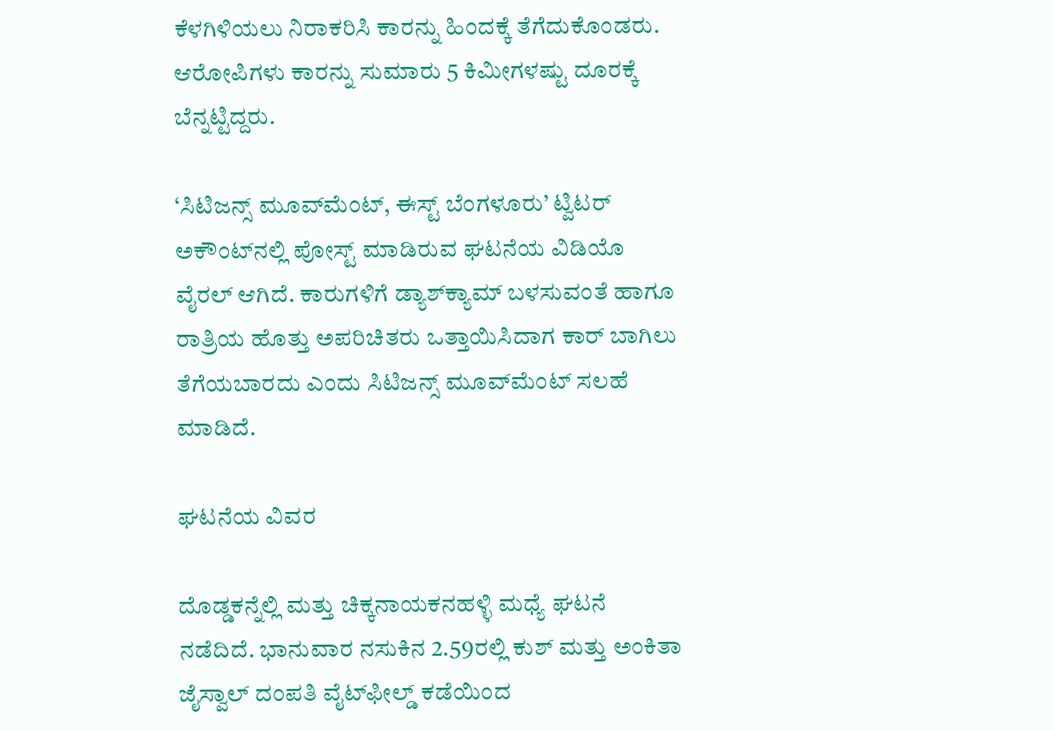ಕೆಳಗಿಳಿಯಲು ನಿರಾಕರಿಸಿ ಕಾರನ್ನು ಹಿಂದಕ್ಕೆ ತೆಗೆದುಕೊಂಡರು. ಆರೋಪಿಗಳು ಕಾರನ್ನು ಸುಮಾರು 5 ಕಿಮೀಗಳಷ್ಟು ದೂರಕ್ಕೆ ಬೆನ್ನಟ್ಟಿದ್ದರು.

‘ಸಿಟಿಜನ್ಸ್‌ ಮೂವ್‌ಮೆಂಟ್‌, ಈಸ್ಟ್ ಬೆಂಗಳೂರು’ ಟ್ವಿಟರ್ ಅಕೌಂಟ್‌ನಲ್ಲಿ ಪೋಸ್ಟ್ ಮಾಡಿರುವ ಘಟನೆಯ ವಿಡಿಯೊ ವೈರಲ್ ಆಗಿದೆ. ಕಾರುಗಳಿಗೆ ಡ್ಯಾಶ್‌ಕ್ಯಾಮ್‌ ಬಳಸುವಂತೆ ಹಾಗೂ ರಾತ್ರಿಯ ಹೊತ್ತು ಅಪರಿಚಿತರು ಒತ್ತಾಯಿಸಿದಾಗ ಕಾರ್ ಬಾಗಿಲು ತೆಗೆಯಬಾರದು ಎಂದು ಸಿಟಿಜನ್ಸ್ ಮೂವ್‌ಮೆಂಟ್ ಸಲಹೆ ಮಾಡಿದೆ.

ಘಟನೆಯ ವಿವರ

ದೊಡ್ಡಕನ್ನೆಲ್ಲಿ ಮತ್ತು ಚಿಕ್ಕನಾಯಕನಹಳ್ಳಿ ಮಧ್ಯೆ ಘಟನೆ ನಡೆದಿದೆ. ಭಾನುವಾರ ನಸುಕಿನ 2.59ರಲ್ಲಿ ಕುಶ್ ಮತ್ತು ಅಂಕಿತಾ ಜೈಸ್ವಾಲ್ ದಂಪತಿ ವೈಟ್‌ಫೀಲ್ಡ್‌ ಕಡೆಯಿಂದ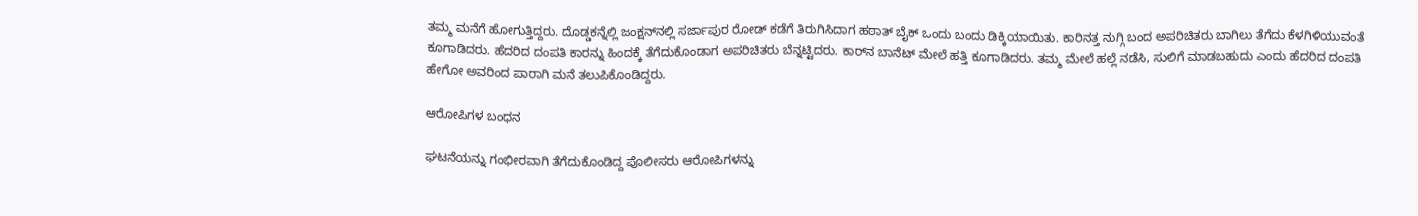ತಮ್ಮ ಮನೆಗೆ ಹೋಗುತ್ತಿದ್ದರು. ದೊಡ್ಡಕನ್ನೆಲ್ಲಿ ಜಂಕ್ಷನ್‌ನಲ್ಲಿ ಸರ್ಜಾಪುರ ರೋಡ್‌ ಕಡೆಗೆ ತಿರುಗಿಸಿದಾಗ ಹಠಾತ್ ಬೈಕ್ ಒಂದು ಬಂದು ಡಿಕ್ಕಿಯಾಯಿತು. ಕಾರಿನತ್ತ ನುಗ್ಗಿ ಬಂದ ಅಪರಿಚಿತರು ಬಾಗಿಲು ತೆಗೆದು ಕೆಳಗಿಳಿಯುವಂತೆ ಕೂಗಾಡಿದರು. ಹೆದರಿದ ದಂಪತಿ ಕಾರನ್ನು ಹಿಂದಕ್ಕೆ ತೆಗೆದುಕೊಂಡಾಗ ಅಪರಿಚಿತರು ಬೆನ್ನಟ್ಟಿದರು. ಕಾರ್‌ನ ಬಾನೆಟ್ ಮೇಲೆ ಹತ್ತಿ ಕೂಗಾಡಿದರು. ತಮ್ಮ ಮೇಲೆ ಹಲ್ಲೆ ನಡೆಸಿ, ಸುಲಿಗೆ ಮಾಡಬಹುದು ಎಂದು ಹೆದರಿದ ದಂಪತಿ ಹೇಗೋ ಅವರಿಂದ ಪಾರಾಗಿ ಮನೆ ತಲುಪಿಕೊಂಡಿದ್ದರು.

ಆರೋಪಿಗಳ ಬಂಧನ

ಘಟನೆಯನ್ನು ಗಂಭೀರವಾಗಿ ತೆಗೆದುಕೊಂಡಿದ್ದ ಪೊಲೀಸರು ಆರೋಪಿಗಳನ್ನು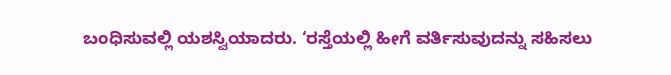ಬಂಧಿಸುವಲ್ಲಿ ಯಶಸ್ವಿಯಾದರು. ‘ರಸ್ತೆಯಲ್ಲಿ ಹೀಗೆ ವರ್ತಿಸುವುದನ್ನು ಸಹಿಸಲು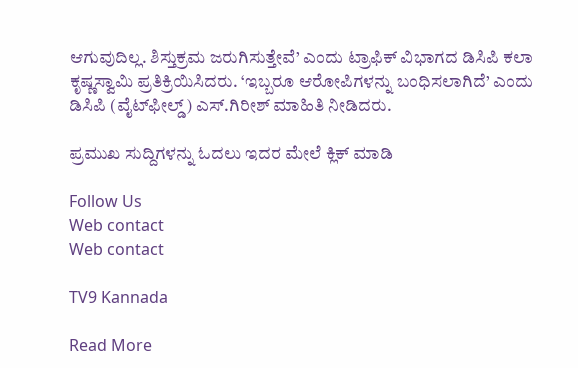ಆಗುವುದಿಲ್ಲ. ಶಿಸ್ತುಕ್ರಮ ಜರುಗಿಸುತ್ತೇವೆ’ ಎಂದು ಟ್ರಾಫಿಕ್ ವಿಭಾಗದ ಡಿಸಿಪಿ ಕಲಾ ಕೃಷ್ಣಸ್ವಾಮಿ ಪ್ರತಿಕ್ರಿಯಿಸಿದರು. ‘ಇಬ್ಬರೂ ಆರೋಪಿಗಳನ್ನು ಬಂಧಿಸಲಾಗಿದೆ’ ಎಂದು ಡಿಸಿಪಿ (ವೈಟ್‌ಫೀಲ್ಡ್) ಎಸ್.ಗಿರೀಶ್ ಮಾಹಿತಿ ನೀಡಿದರು.

ಪ್ರಮುಖ ಸುದ್ದಿಗಳನ್ನು ಓದಲು ಇದರ ಮೇಲೆ ಕ್ಲಿಕ್ ಮಾಡಿ

Follow Us
Web contact
Web contact

TV9 Kannada

Read More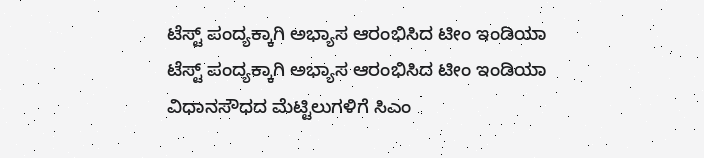ಟೆಸ್ಟ್ ಪಂದ್ಯಕ್ಕಾಗಿ ಅಭ್ಯಾಸ ಆರಂಭಿಸಿದ ಟೀಂ ಇಂಡಿಯಾ
ಟೆಸ್ಟ್ ಪಂದ್ಯಕ್ಕಾಗಿ ಅಭ್ಯಾಸ ಆರಂಭಿಸಿದ ಟೀಂ ಇಂಡಿಯಾ
ವಿಧಾನಸೌಧದ ಮೆಟ್ಟಿಲುಗಳಿಗೆ ಸಿಎಂ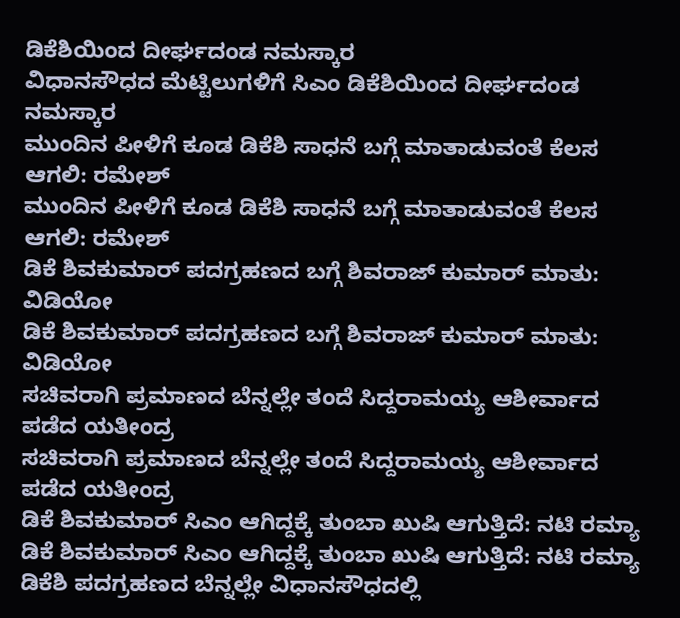ಡಿಕೆಶಿಯಿಂದ ದೀರ್ಘದಂಡ ನಮಸ್ಕಾರ
ವಿಧಾನಸೌಧದ ಮೆಟ್ಟಿಲುಗಳಿಗೆ ಸಿಎಂ ಡಿಕೆಶಿಯಿಂದ ದೀರ್ಘದಂಡ ನಮಸ್ಕಾರ
ಮುಂದಿನ ಪೀಳಿಗೆ ಕೂಡ ಡಿಕೆಶಿ ಸಾಧನೆ ಬಗ್ಗೆ ಮಾತಾಡುವಂತೆ ಕೆಲಸ ಆಗಲಿ: ರಮೇಶ್
ಮುಂದಿನ ಪೀಳಿಗೆ ಕೂಡ ಡಿಕೆಶಿ ಸಾಧನೆ ಬಗ್ಗೆ ಮಾತಾಡುವಂತೆ ಕೆಲಸ ಆಗಲಿ: ರಮೇಶ್
ಡಿಕೆ ಶಿವಕುಮಾರ್ ಪದಗ್ರಹಣದ ಬಗ್ಗೆ ಶಿವರಾಜ್ ಕುಮಾರ್ ಮಾತು: ವಿಡಿಯೋ
ಡಿಕೆ ಶಿವಕುಮಾರ್ ಪದಗ್ರಹಣದ ಬಗ್ಗೆ ಶಿವರಾಜ್ ಕುಮಾರ್ ಮಾತು: ವಿಡಿಯೋ
ಸಚಿವರಾಗಿ ಪ್ರಮಾಣದ ಬೆನ್ನಲ್ಲೇ ತಂದೆ ಸಿದ್ದರಾಮಯ್ಯ ಆಶೀರ್ವಾದ ಪಡೆದ ಯತೀಂದ್ರ
ಸಚಿವರಾಗಿ ಪ್ರಮಾಣದ ಬೆನ್ನಲ್ಲೇ ತಂದೆ ಸಿದ್ದರಾಮಯ್ಯ ಆಶೀರ್ವಾದ ಪಡೆದ ಯತೀಂದ್ರ
ಡಿಕೆ ಶಿವಕುಮಾರ್ ಸಿಎಂ ಆಗಿದ್ದಕ್ಕೆ ತುಂಬಾ ಖುಷಿ ಆಗುತ್ತಿದೆ: ನಟಿ ರಮ್ಯಾ
ಡಿಕೆ ಶಿವಕುಮಾರ್ ಸಿಎಂ ಆಗಿದ್ದಕ್ಕೆ ತುಂಬಾ ಖುಷಿ ಆಗುತ್ತಿದೆ: ನಟಿ ರಮ್ಯಾ
ಡಿಕೆಶಿ ಪದಗ್ರಹಣದ ಬೆನ್ನಲ್ಲೇ ವಿಧಾನಸೌಧದಲ್ಲಿ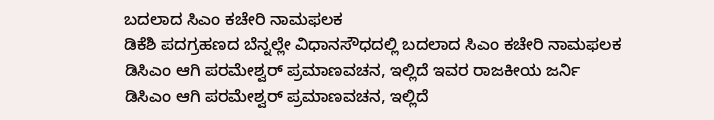ಬದಲಾದ ಸಿಎಂ ಕಚೇರಿ ನಾಮಫಲಕ
ಡಿಕೆಶಿ ಪದಗ್ರಹಣದ ಬೆನ್ನಲ್ಲೇ ವಿಧಾನಸೌಧದಲ್ಲಿ ಬದಲಾದ ಸಿಎಂ ಕಚೇರಿ ನಾಮಫಲಕ
ಡಿಸಿಎಂ ಆಗಿ ಪರಮೇಶ್ವರ್ ಪ್ರಮಾಣವಚನ, ಇಲ್ಲಿದೆ ಇವರ ರಾಜಕೀಯ ಜರ್ನಿ
ಡಿಸಿಎಂ ಆಗಿ ಪರಮೇಶ್ವರ್ ಪ್ರಮಾಣವಚನ, ಇಲ್ಲಿದೆ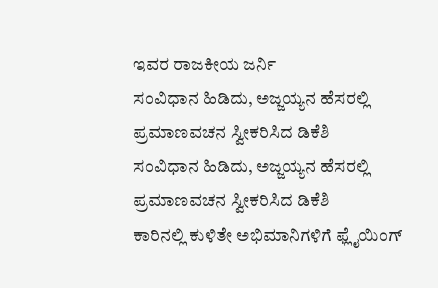ಇವರ ರಾಜಕೀಯ ಜರ್ನಿ
ಸಂವಿಧಾನ ಹಿಡಿದು, ಅಜ್ಜಯ್ಯನ ಹೆಸರಲ್ಲಿ ಪ್ರಮಾಣವಚನ ಸ್ವೀಕರಿಸಿದ ಡಿಕೆಶಿ
ಸಂವಿಧಾನ ಹಿಡಿದು, ಅಜ್ಜಯ್ಯನ ಹೆಸರಲ್ಲಿ ಪ್ರಮಾಣವಚನ ಸ್ವೀಕರಿಸಿದ ಡಿಕೆಶಿ
ಕಾರಿನಲ್ಲಿ ಕುಳಿತೇ ಅಭಿಮಾನಿಗಳಿಗೆ ಫ್ಲೈಯಿಂಗ್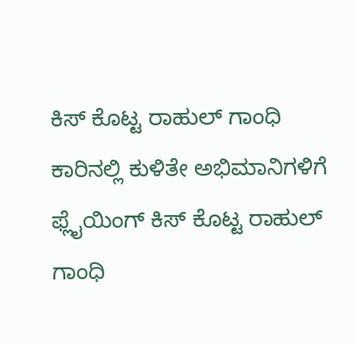ಕಿಸ್ ಕೊಟ್ಟ ರಾಹುಲ್ ಗಾಂಧಿ
ಕಾರಿನಲ್ಲಿ ಕುಳಿತೇ ಅಭಿಮಾನಿಗಳಿಗೆ ಫ್ಲೈಯಿಂಗ್ ಕಿಸ್ ಕೊಟ್ಟ ರಾಹುಲ್ ಗಾಂಧಿ